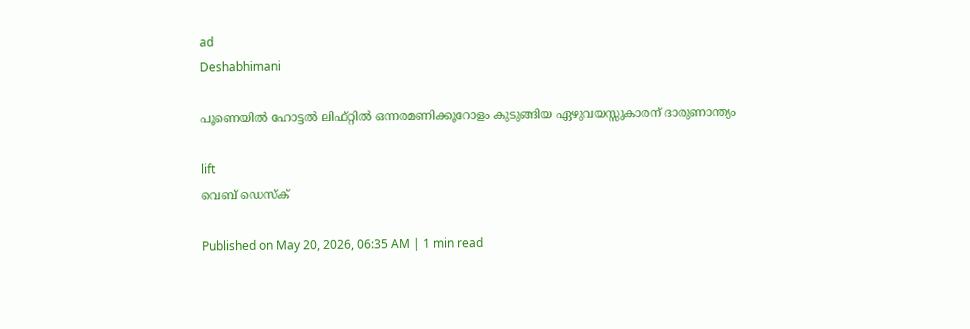ad
Deshabhimani

പൂണെയിൽ ഹോട്ടൽ ലിഫ്റ്റിൽ ഒന്നരമണിക്കൂറോളം കുടുങ്ങിയ ഏഴുവയസ്സുകാരന് ദാരുണാന്ത്യം

lift
വെബ് ഡെസ്ക്

Published on May 20, 2026, 06:35 AM | 1 min read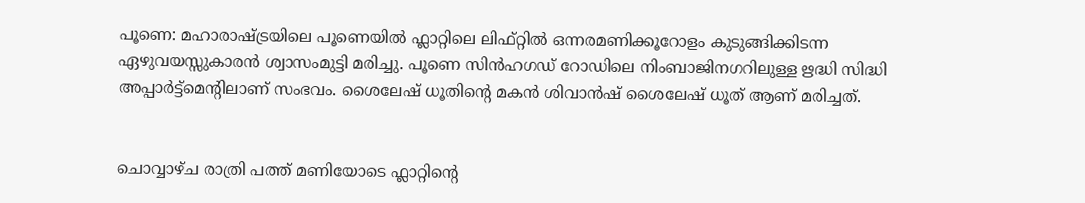പൂണെ: മഹാരാഷ്ട്രയിലെ പൂണെയിൽ ഫ്ലാറ്റിലെ ലിഫ്റ്റിൽ ഒന്നരമണിക്കൂറോളം കുടുങ്ങിക്കിടന്ന ഏഴുവയസ്സുകാരൻ ശ്വാസംമുട്ടി മരിച്ചു. പൂണെ സിൻഹഗഡ് റോഡിലെ നിംബാജിനഗറിലുള്ള ഋദ്ധി സിദ്ധി അപ്പാർട്ട്മെന്റിലാണ് സംഭവം. ശൈലേഷ് ധൂതിന്റെ മകൻ ശിവാൻഷ് ശൈലേഷ് ധൂത് ആണ് മരിച്ചത്.


ചൊവ്വാഴ്ച രാത്രി പത്ത് മണിയോടെ ഫ്ലാറ്റിന്റെ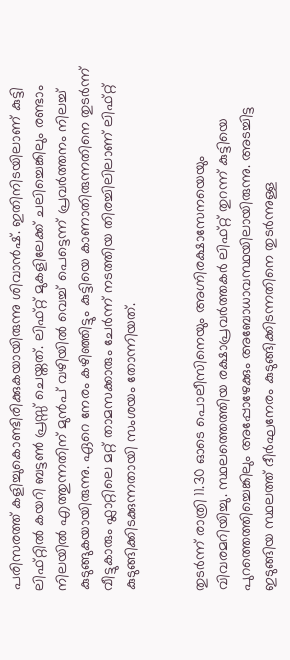പരിസരത്ത് കളിച്ചുകൊണ്ടിരിക്കുകയായിരുന്നു ശിവാൻഷ്. ഇതിനിടയിലാണ് കുട്ടി ലിഫ്റ്റിൽ കയറി ബട്ടൺ പ്രസ്സ് ചെയ്തത്. ലിഫ്റ്റ് മുകളിലേക്ക് ചലിച്ചെങ്കിലും രണ്ടാം നിലയിൽ എത്തുന്നതിന് മുൻപ് വഴിയിൽ വെച്ച് പെട്ടെന്ന് പ്രവർത്തനം നിലച്ച് കുടുങ്ങുകയായിരുന്നു. ഏറെ നേരം കഴിഞ്ഞിട്ടും കുട്ടിയെ കാണാതിരുന്നതിനെ തുടർന്ന് വീട്ടുകാരും ഫ്ലാറ്റിലെ മറ്റ് താമസക്കാരും ചേർന്ന് നടത്തിയ തിരച്ചിലിലാണ് ലിഫ്റ്റ് കുടുങ്ങിക്കിടക്കുന്നതായി സംശയം തോന്നിയത്.


തുടർന്ന് രാത്രി 11.30 ഓടെ പൊലീസിനെയും അഗ്നിരക്ഷാസേനയെയും വിവരമറിയിച്ചു. സ്ഥലത്തെത്തിയ രക്ഷാപ്രവർത്തകർ ലിഫ്റ്റ് തുറന്ന് കുട്ടിയെ പുറത്തെത്തിച്ചെങ്കിലും അപ്പോഴേക്കും അബോധാവസ്ഥയിലായിരുന്നു. അടച്ചിട്ട ഇടുങ്ങിയ സ്ഥലത്ത് ദീർഘനേരം കുടുങ്ങിക്കിടന്നതിനെ തുടർന്നുള്ള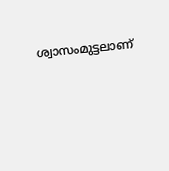ശ്വാസംമുട്ടലാണ്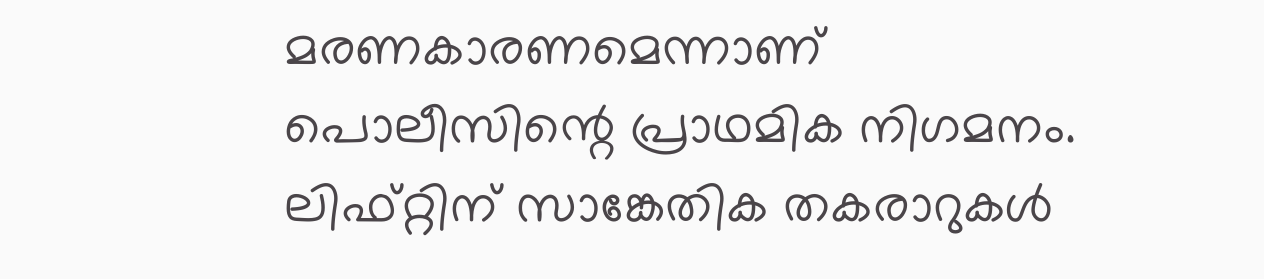മരണകാരണമെന്നാണ് പൊലീസിന്റെ പ്രാഥമിക നിഗമനം. ലിഫ്റ്റിന് സാങ്കേതിക തകരാറുകൾ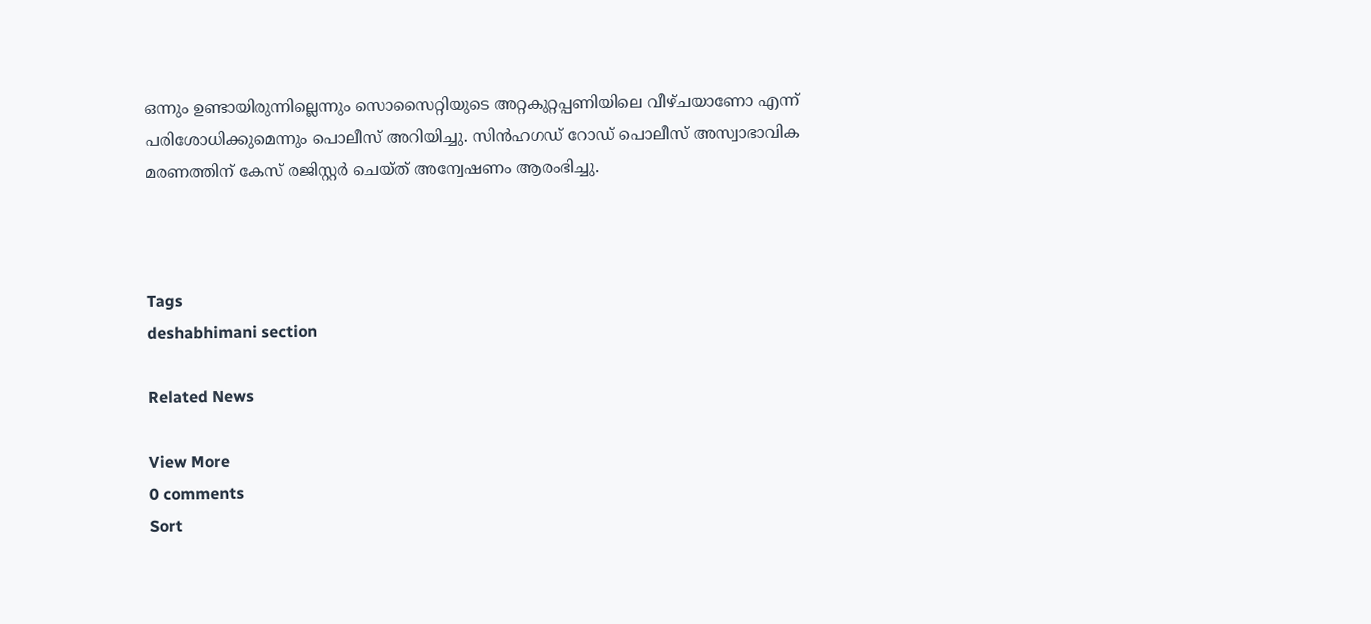ഒന്നും ഉണ്ടായിരുന്നില്ലെന്നും സൊസൈറ്റിയുടെ അറ്റകുറ്റപ്പണിയിലെ വീഴ്ചയാണോ എന്ന് പരിശോധിക്കുമെന്നും പൊലീസ് അറിയിച്ചു. സിൻഹഗഡ് റോഡ് പൊലീസ് അസ്വാഭാവിക മരണത്തിന് കേസ് രജിസ്റ്റർ ചെയ്ത് അന്വേഷണം ആരംഭിച്ചു.



Tags
deshabhimani section

Related News

View More
0 comments
Sort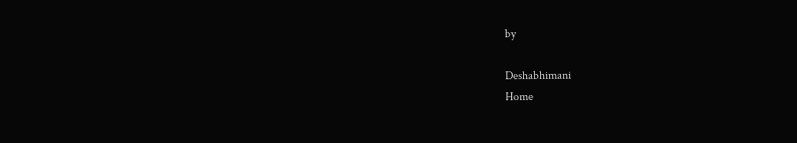by

Deshabhimani
Home